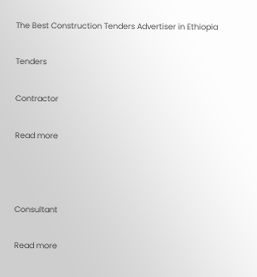The Best Construction Tenders Advertiser in Ethiopia

Tenders

Contractor

Read more



Consultant

Read more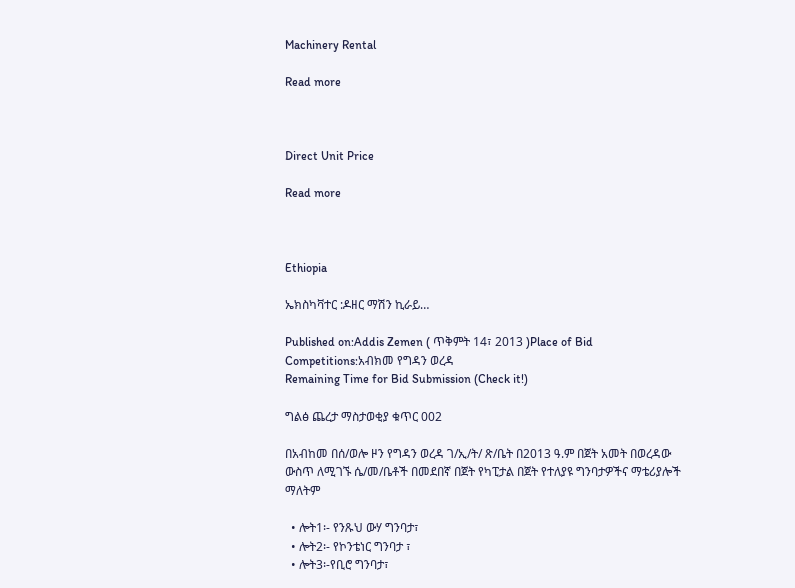Machinery Rental

Read more



Direct Unit Price

Read more



Ethiopia

ኤክስካቫተር :ዶዘር ማሽን ኪራይ…

Published on:Addis Zemen ( ጥቅምት 14፣ 2013 )Place of Bid Competitions:አብክመ የግዳን ወረዳ
Remaining Time for Bid Submission (Check it!)

ግልፅ ጨረታ ማስታወቂያ ቁጥር 002

በአብከመ በሰ/ወሎ ዞን የግዳን ወረዳ ገ/ኢ/ት/ ጽ/ቤት በ2013 ዓ.ም በጀት አመት በወረዳው ውስጥ ለሚገኙ ሴ/መ/ቤቶች በመደበኛ በጀት የካፒታል በጀት የተለያዩ ግንባታዎችና ማቴሪያሎች ማለትም

  • ሎት1፡- የንጹህ ውሃ ግንባታ፣
  • ሎት2፡- የኮንቴነር ግንባታ ፣
  • ሎት3፡-የቢሮ ግንባታ፣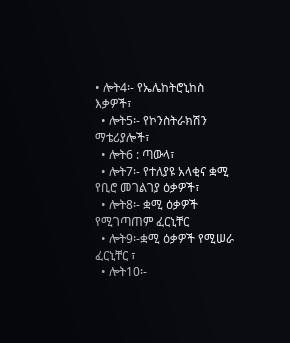• ሎት4፡- የኤሌከትሮኒከስ እቃዎች፣
  • ሎት5፡- የኮንስትራክሽን ማቴሪያሎች፣
  • ሎት6 : ጣውላ፣
  • ሎት7፡- የተለያዩ አላቂና ቋሚ የቢሮ መገልገያ ዕቃዎች፣
  • ሎት8፡- ቋሚ ዕቃዎች የሚገጣጠም ፈርኒቸር
  • ሎት9፡-ቋሚ ዕቃዎች የሚሠራ ፈርኒቸር ፣
  • ሎት10፡-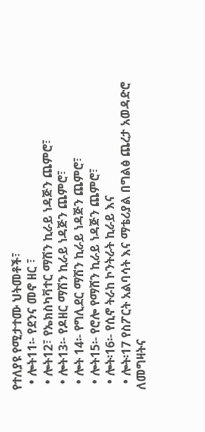የተለያዩ የሚታተሙ ህትመቶች፣
  • ሎት11፡- የደንና መኖ ዘር ፣
  • ሎት12፣ የኤክስካቫተር ማሽን ኪራይ ነዳጅን ጨምሮ፣
  • ሎት13፡- የዶዘር ማሽን ኪራይ ነዳጅን ጨምሮ፣
  • ሎት 14፡- የግሊደር ማሽን ኪራይ ነዳጅን ጨምሮ፣
  • ሎት15፡- የሮሎ የማሸን ኪራይ ነዳጅን ጨምሮ፣
  • ሎት፡16፡- የሲኖ ትራከ ኮንትራት ኪራይ እና
  • ሎት፡17 የስፖርት አልባሳት እና ማቴሪያል በግልፅ ጨረታ አወዳድሮ ለመግዛትና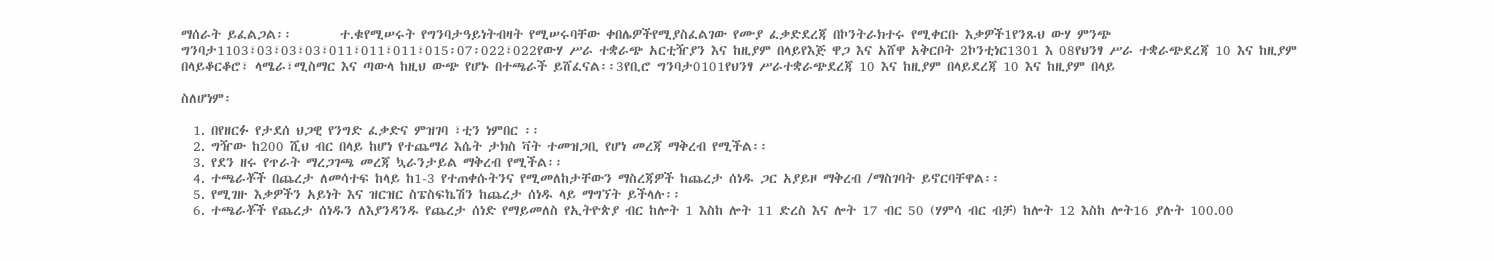ማሰራት ይፈልጋል፡፡        ተ.ቁየሚሠሩት የግንባታዓይነትብዛት የሚሠሩባቸው ቀበሌዎችየሚያስፈልገው የሙያ ፈቃድደረጃ በኮንትራክተሩ የሚቀርቡ እቃዎች1የንጹህ ውሃ ምንጭ ግንባታ1103፣03፣03፣03፣011፣011፣011፣015፡07፡022፣022የውሃ ሥራ ተቋራጭ አርቲዥያን እና ከዚያም በላይየእጅ ዋጋ እና አሸዋ አቅርቦት 2ኮንቲነር1301 እ 08የህንፃ ሥራ ተቋራጭደረጃ 10 እና ከዚያም በላይቆርቆሮ፣ ላሜራ፣ሚስማር እና ጣውላ ከዚህ ውጭ የሆኑ በተጫራች ይሸፈናል፡፡3የቢሮ ግንባታ0101የህንፃ ሥራተቋራጭደረጃ 10 እና ከዚያም በላይደረጃ 10 እና ከዚያም በላይ

ስለሆነም፡

  1. በየዘርፉ የታደሰ ህጋዊ የንግድ ፈቃድና ምዝገባ ፣ቲን ነምበር ፡፡
  2. ግዥው ከ200 ሺህ ብር በላይ ከሆነ የተጨማሪ እሴት ታክስ ቫት ተመዝጋቢ የሆነ መረጃ ማቅረብ የሚችል፡፡
  3. የደን ዘሩ የጥራት ማረጋገጫ መረጃ ኳራንታይል ማቅረብ የሚችል፡፡
  4. ተጫራቾች በጨረታ ለመሳተፍ ከላይ ከ1-3 የተጠቀሱትንና የሚመለከታቸውን ማስረጃዎች ከጨረታ ሰነዱ ጋር አያይዞ ማቅረብ /ማስገባት ይኖርባቸዋል፡፡
  5. የሚገዙ እቃዎችን አይነት እና ዝርዝር ስፔስፍኬሽን ከጨረታ ሰነዱ ላይ ማግኘት ይችላሉ፡፡
  6. ተጫራቾች የጨረታ ሰነዱን ለእያንዳንዱ የጨረታ ሰነድ የማይመለስ የኢትዮጵያ ብር ከሎት 1 እስከ ሎት 11 ድረስ እና ሎት 17 ብር 50 (ሃምሳ ብር ብቻ) ከሎት 12 እስከ ሎት16 ያሉት 100.00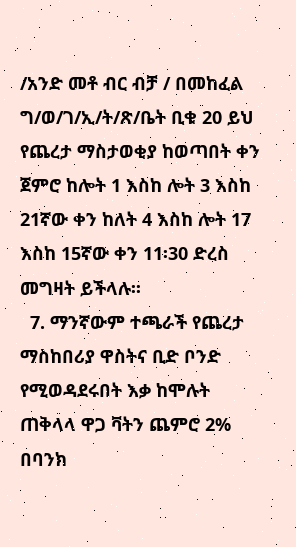/አንድ መቶ ብር ብቻ / በመከፈል ግ/ወ/ገ/ኢ/ት/ጽ/ቤት ቢቁ 20 ይህ የጨረታ ማስታወቂያ ከወጣበት ቀን ጀምሮ ከሎት 1 እስከ ሎት 3 እስከ 21ኛው ቀን ከለት 4 እስከ ሎት 17 እስከ 15ኛው ቀን 11፡30 ድረስ መግዛት ይችላሉ፡፡
  7. ማንኛውም ተጫራች የጨረታ ማስከበሪያ ዋስትና ቢድ ቦንድ የሚወዳደሩበት እቃ ከሞሉት ጠቅላላ ዋጋ ቫትን ጨምሮ 2% በባንክ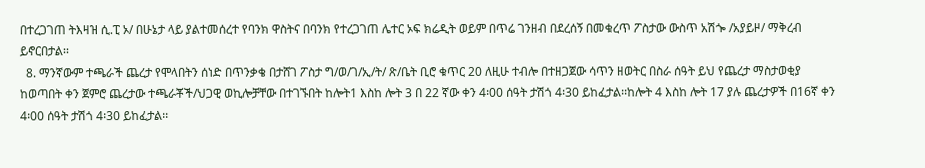በተረጋገጠ ትእዛዝ ሲ.ፒ ኦ/ በሁኔታ ላይ ያልተመሰረተ የባንክ ዋስትና በባንክ የተረጋገጠ ሌተር ኦፍ ክሬዲት ወይም በጥሬ ገንዘብ በደረሰኝ በመቁረጥ ፖስታው ውስጥ አሽጐ /አያይዞ/ ማቅረብ ይኖርበታል፡፡
  8. ማንኛውም ተጫራች ጨረታ የሞላበትን ሰነድ በጥንቃቄ በታሸገ ፖስታ ግ/ወ/ገ/ኢ/ት/ ጽ/ቤት ቢሮ ቁጥር 20 ለዚሁ ተብሎ በተዘጋጀው ሳጥን ዘወትር በስራ ሰዓት ይህ የጨረታ ማስታወቂያ ከወጣበት ቀን ጀምሮ ጨረታው ተጫራቾች/ህጋዊ ወኪሎቻቸው በተገኙበት ከሎት1 እስከ ሎት 3 በ 22 ኛው ቀን 4፡00 ሰዓት ታሽጎ 4፡30 ይከፈታል፡፡ከሎት 4 እስከ ሎት 17 ያሉ ጨረታዎች በ16ኛ ቀን 4፡00 ሰዓት ታሽጎ 4፡30 ይከፈታል፡፡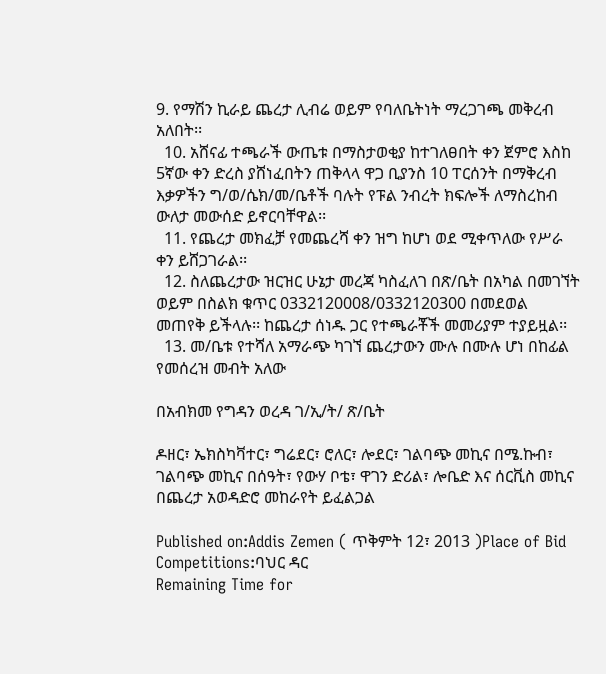9. የማሽን ኪራይ ጨረታ ሊብሬ ወይም የባለቤትነት ማረጋገጫ መቅረብ አለበት፡፡
  10. አሸናፊ ተጫራች ውጤቱ በማስታወቂያ ከተገለፀበት ቀን ጀምሮ እስከ 5ኛው ቀን ድረስ ያሸነፈበትን ጠቅላላ ዋጋ ቢያንስ 10 ፐርሰንት በማቅረብ እቃዎችን ግ/ወ/ሴክ/መ/ቤቶች ባሉት የፑል ንብረት ክፍሎች ለማስረከብ ውለታ መውሰድ ይኖርባቸዋል፡፡
  11. የጨረታ መክፈቻ የመጨረሻ ቀን ዝግ ከሆነ ወደ ሚቀጥለው የሥራ ቀን ይሸጋገራል፡፡
  12. ስለጨረታው ዝርዝር ሁኔታ መረጃ ካስፈለገ በጽ/ቤት በአካል በመገኘት ወይም በስልክ ቁጥር 0332120008/0332120300 በመደወል መጠየቅ ይችላሉ፡፡ ከጨረታ ሰነዱ ጋር የተጫራቾች መመሪያም ተያይዟል፡፡
  13. መ/ቤቱ የተሻለ አማራጭ ካገኘ ጨረታውን ሙሉ በሙሉ ሆነ በከፊል የመሰረዝ መብት አለው

በአብክመ የግዳን ወረዳ ገ/ኢ/ት/ ጽ/ቤት

ዶዘር፣ ኤክስካቫተር፣ ግሬደር፣ ሮለር፣ ሎደር፣ ገልባጭ መኪና በሜ.ኩብ፣ ገልባጭ መኪና በሰዓት፣ የውሃ ቦቴ፣ ዋገን ድሪል፣ ሎቤድ እና ሰርቪስ መኪና በጨረታ አወዳድሮ መከራየት ይፈልጋል

Published on:Addis Zemen ( ጥቅምት 12፣ 2013 )Place of Bid Competitions:ባህር ዳር
Remaining Time for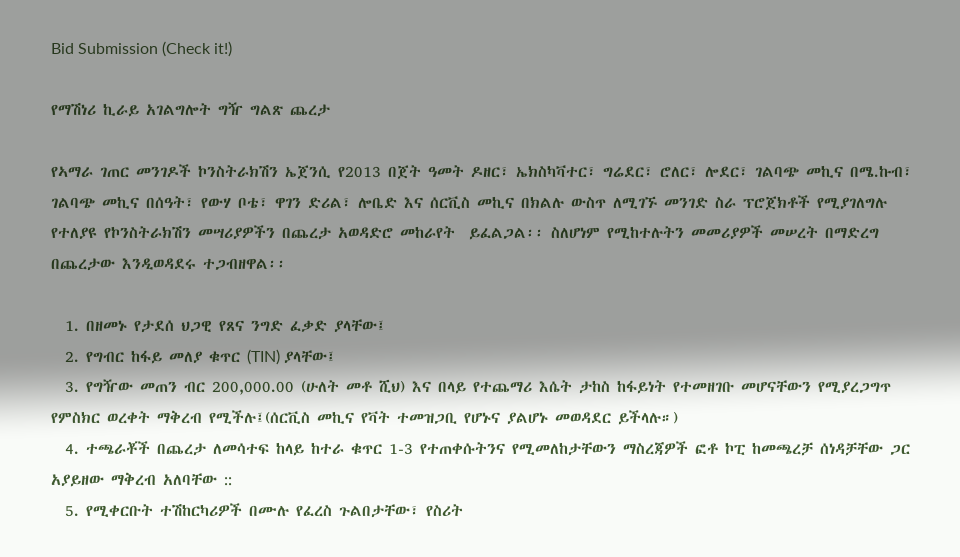Bid Submission (Check it!)

የማሽነሪ ኪራይ አገልግሎት ግዥ ግልጽ ጨረታ

የኣማራ ገጠር መንገዶች ኮንስትራክሽን ኤጀንሲ የ2013 በጀት ዓመት ዶዘር፣ ኤክስካቫተር፣ ግሬደር፣ ሮለር፣ ሎደር፣ ገልባጭ መኪና በሜ.ኩብ፣ ገልባጭ መኪና በሰዓት፣ የውሃ ቦቴ፣ ዋገን ድሪል፣ ሎቤድ እና ሰርቪስ መኪና በክልሉ ውስጥ ለሚገኙ መንገድ ስራ ፕሮጀክቶች የሚያገለግሉ  የተለያዩ የኮንስትራክሽን መሣሪያዎችን በጨረታ አወዳድሮ መከራየት  ይፈልጋል፡፡ ስለሆነም የሚከተሉትን መመሪያዎች መሠረት በማድረግ በጨረታው እንዲወዳደሩ ተጋብዘዋል፡፡

  1. በዘመኑ የታደሰ ህጋዊ የጸና ንግድ ፈቃድ ያላቸው፤
  2. የግብር ከፋይ መለያ ቁጥር (TIN) ያላቸው፤
  3. የግዥው መጠን ብር 200,000.00 (ሁለት መቶ ሺህ) እና በላይ የተጨማሪ እሴት ታከስ ከፋይነት የተመዘገቡ መሆናቸውን የሚያረጋግጥ የምስክር ወረቀት ማቅረብ የሚችሉ፤(ሰርቪስ መኪና የቫት ተመዝጋቢ የሆኑና ያልሆኑ መወዳደር ይችላሉ።)
  4. ተጫራቾች በጨረታ ለመሳተፍ ከላይ ከተራ ቁጥር 1-3 የተጠቀሱትንና የሚመለከታቸውን ማስረጃዎች ፎቶ ኮፒ ከመጫረቻ ሰነዳቻቸው ጋር አያይዘው ማቅረብ አለባቸው ::
  5. የሚቀርቡት ተሽከርካሪዎች በሙሉ የፈረስ ጉልበታቸው፣ የስሪት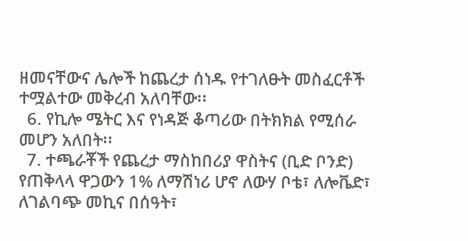ዘመናቸውና ሌሎች ከጨረታ ሰነዱ የተገለፁት መስፈርቶች ተሟልተው መቅረብ አለባቸው፡፡
  6. የኪሎ ሜትር እና የነዳጅ ቆጣሪው በትክክል የሚሰራ መሆን አለበት፡፡
  7. ተጫራቾች የጨረታ ማስከበሪያ ዋስትና (ቢድ ቦንድ) የጠቅላላ ዋጋውን 1% ለማሽነሪ ሆኖ ለውሃ ቦቴ፣ ለሎቬድ፣ ለገልባጭ መኪና በሰዓት፣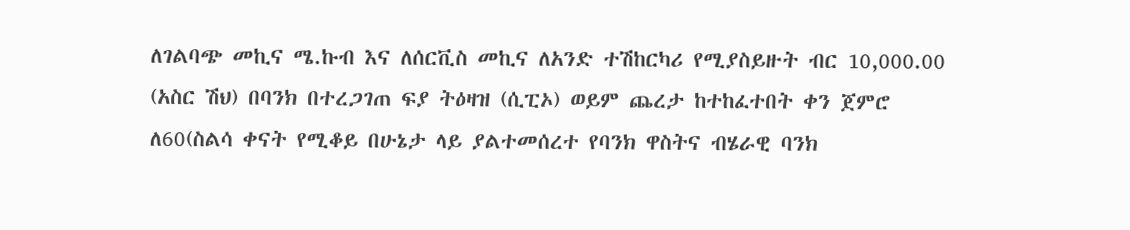ለገልባጭ መኪና ሜ.ኩብ እና ለሰርቪስ መኪና ለአንድ ተሽከርካሪ የሚያስይዙት ብር 10,000.00 (አስር ሽህ) በባንክ በተረጋገጠ ፍያ ትዕዛዝ (ሲፒኦ) ወይም ጨረታ ከተከፈተበት ቀን ጀምሮ ለ60(ስልሳ ቀናት የሚቆይ በሁኔታ ላይ ያልተመሰረተ የባንክ ዋስትና ብሄራዊ ባንክ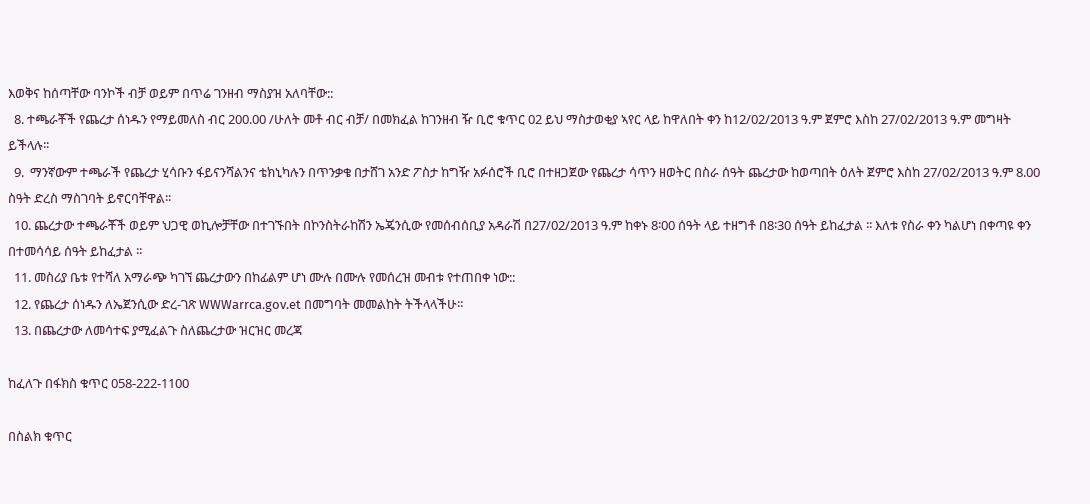እወቅና ከሰጣቸው ባንኮች ብቻ ወይም በጥሬ ገንዘብ ማስያዝ አለባቸው::
  8. ተጫራቾች የጨረታ ሰነዱን የማይመለስ ብር 200.00 /ሁለት መቶ ብር ብቻ/ በመክፈል ከገንዘብ ዥ ቢሮ ቁጥር 02 ይህ ማስታወቂያ ኣየር ላይ ከዋለበት ቀን ከ12/02/2013 ዓ.ም ጀምሮ እስከ 27/02/2013 ዓ.ም መግዛት ይችላሉ፡፡
  9.  ማንኛውም ተጫራች የጨረታ ሂሳቡን ፋይናንሻልንና ቴክኒካሉን በጥንቃቄ በታሸገ አንድ ፖስታ ከግዥ አፉሰሮች ቢሮ በተዘጋጀው የጨረታ ሳጥን ዘወትር በስራ ሰዓት ጨረታው ከወጣበት ዕለት ጀምሮ እስከ 27/02/2013 ዓ.ም 8.00 ስዓት ድረስ ማስገባት ይኖርባቸዋል፡፡
  10. ጨረታው ተጫራቾች ወይም ህጋዊ ወኪሎቻቸው በተገኙበት በኮንስትራከሽን ኤጄንሲው የመሰብሰቢያ አዳራሽ በ27/02/2013 ዓ.ም ከቀኑ 8፡00 ሰዓት ላይ ተዘግቶ በ8፡30 ሰዓት ይከፈታል ፡፡ እለቱ የስራ ቀን ካልሆነ በቀጣዩ ቀን በተመሳሳይ ሰዓት ይከፈታል ፡፡
  11. መስሪያ ቤቱ የተሻለ አማራጭ ካገኘ ጨረታውን በከፊልም ሆነ ሙሉ በሙሉ የመሰረዝ መብቱ የተጠበቀ ነው::
  12. የጨረታ ሰነዱን ለኤጀንሲው ድረ-ገጽ WWWarrca.gov.et በመግባት መመልከት ትችላላችሁ፡፡
  13. በጨረታው ለመሳተፍ ያሚፈልጉ ስለጨረታው ዝርዝር መረጃ

ከፈለጉ በፋክስ ቁጥር 058-222-1100

በስልክ ቁጥር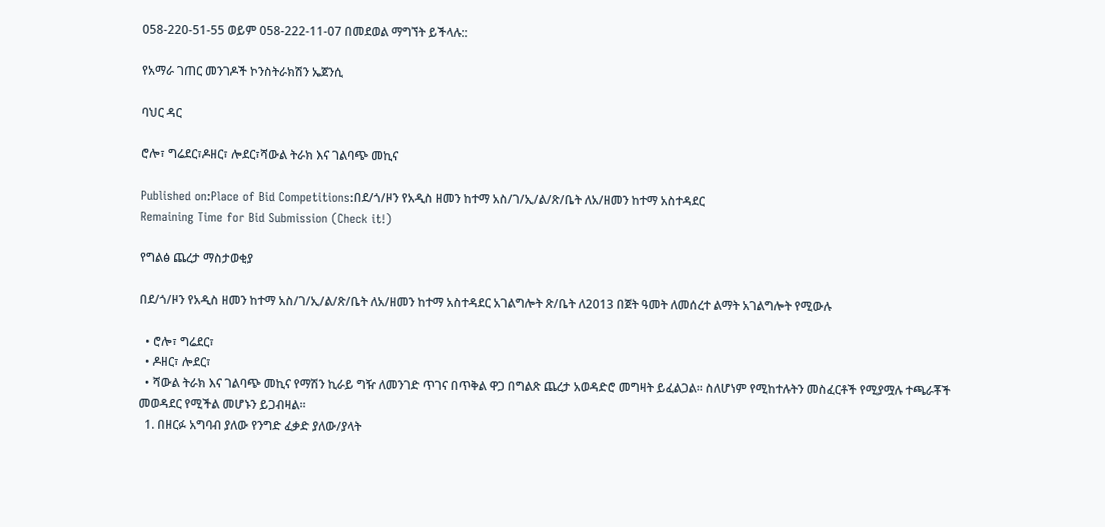058-220-51-55 ወይም 058-222-11-07 በመደወል ማግኘት ይችላሉ::

የአማራ ገጠር መንገዶች ኮንስትራክሽን ኤጀንሲ

ባህር ዳር

ሮሎ፣ ግሬደር፣ዶዘር፣ ሎደር፣ሻውል ትራክ እና ገልባጭ መኪና

Published on:Place of Bid Competitions:በደ/ጎ/ዞን የአዲስ ዘመን ከተማ አስ/ገ/ኢ/ል/ጽ/ቤት ለአ/ዘመን ከተማ አስተዳደር
Remaining Time for Bid Submission (Check it!)

የግልፅ ጨረታ ማስታወቂያ

በደ/ጎ/ዞን የአዲስ ዘመን ከተማ አስ/ገ/ኢ/ል/ጽ/ቤት ለአ/ዘመን ከተማ አስተዳደር አገልግሎት ጽ/ቤት ለ2013 በጀት ዓመት ለመሰረተ ልማት አገልግሎት የሚውሉ

  • ሮሎ፣ ግሬደር፣
  • ዶዘር፣ ሎደር፣
  • ሻውል ትራክ እና ገልባጭ መኪና የማሽን ኪራይ ግዥ ለመንገድ ጥገና በጥቅል ዋጋ በግልጽ ጨረታ አወዳድሮ መግዛት ይፈልጋል፡፡ ስለሆነም የሚከተሉትን መስፈርቶች የሚያሟሉ ተጫራቾች መወዳደር የሚችል መሆኑን ይጋብዛል፡፡
  1. በዘርፉ አግባብ ያለው የንግድ ፈቃድ ያለው/ያላት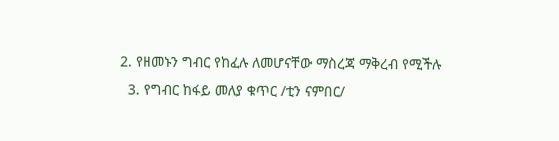2. የዘመኑን ግብር የከፈሉ ለመሆናቸው ማስረጃ ማቅረብ የሚችሉ
  3. የግብር ከፋይ መለያ ቁጥር /ቲን ናምበር/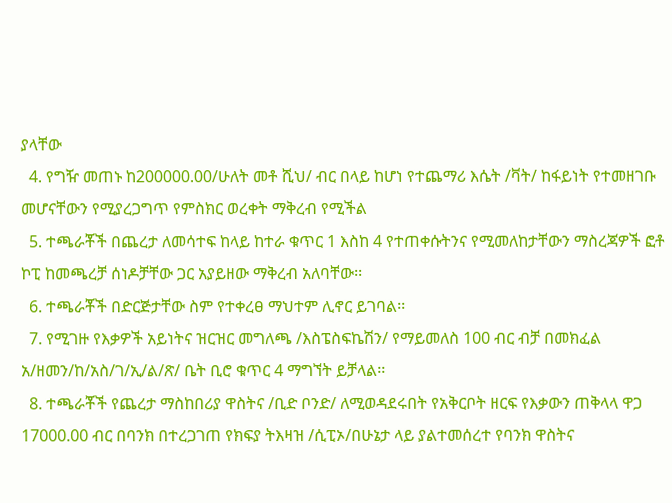ያላቸው
  4. የግዥ መጠኑ ከ200000.00/ሁለት መቶ ሺህ/ ብር በላይ ከሆነ የተጨማሪ እሴት /ቫት/ ከፋይነት የተመዘገቡ መሆናቸውን የሚያረጋግጥ የምስክር ወረቀት ማቅረብ የሚችል
  5. ተጫራቾች በጨረታ ለመሳተፍ ከላይ ከተራ ቁጥር 1 እስከ 4 የተጠቀሱትንና የሚመለከታቸውን ማስረጃዎች ፎቶ ኮፒ ከመጫረቻ ሰነዶቻቸው ጋር አያይዘው ማቅረብ አለባቸው፡፡
  6. ተጫራቾች በድርጅታቸው ስም የተቀረፀ ማህተም ሊኖር ይገባል፡፡
  7. የሚገዙ የእቃዎች አይነትና ዝርዝር መግለጫ /እስፔስፍኬሽን/ የማይመለስ 100 ብር ብቻ በመክፈል አ/ዘመን/ከ/አስ/ገ/ኢ/ል/ጽ/ ቤት ቢሮ ቁጥር 4 ማግኘት ይቻላል፡፡
  8. ተጫራቾች የጨረታ ማስከበሪያ ዋስትና /ቢድ ቦንድ/ ለሚወዳደሩበት የአቅርቦት ዘርፍ የእቃውን ጠቅላላ ዋጋ 17000.00 ብር በባንክ በተረጋገጠ የክፍያ ትእዛዝ /ሲፒኦ/በሁኔታ ላይ ያልተመሰረተ የባንክ ዋስትና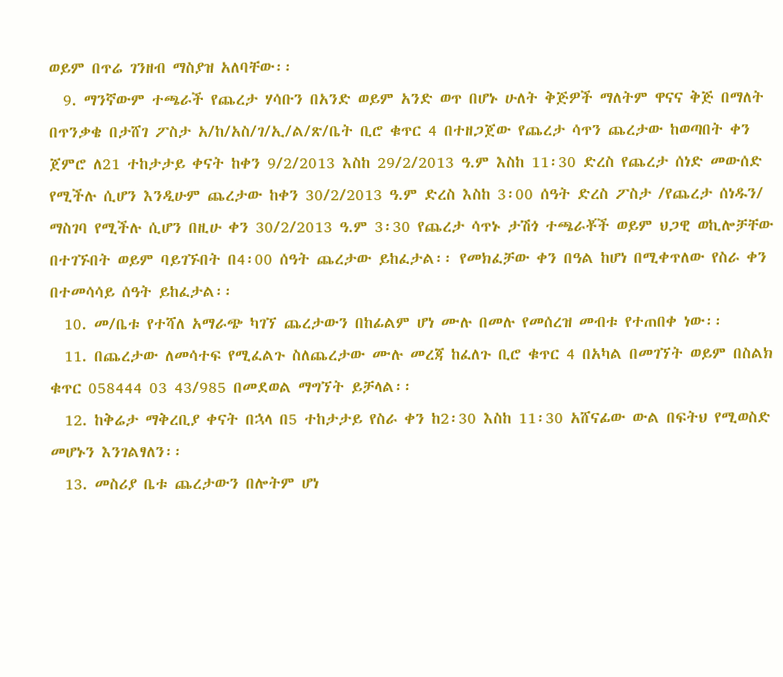ወይም በጥሬ ገንዘብ ማስያዝ አለባቸው፡፡
  9. ማንኛውም ተጫራች የጨረታ ሃሳቡን በአንድ ወይም አንድ ወጥ በሆኑ ሁለት ቅጅዎች ማለትም ዋናና ቅጅ በማለት በጥንቃቄ በታሸገ ፖስታ አ/ከ/አስ/ገ/ኢ/ል/ጽ/ቤት ቢሮ ቁጥር 4 በተዘጋጀው የጨረታ ሳጥን ጨረታው ከወጣበት ቀን ጀምሮ ለ21 ተከታታይ ቀናት ከቀን 9/2/2013 እስከ 29/2/2013 ዓ.ም እስከ 11፡30 ድረስ የጨረታ ሰነድ መውሰድ የሚችሉ ሲሆን እንዲሁም ጨረታው ከቀን 30/2/2013 ዓ.ም ድረስ እስከ 3፡00 ሰዓት ድረስ ፖስታ /የጨረታ ሰነዱን/ ማስገባ የሚችሉ ሲሆን በዚሁ ቀን 30/2/2013 ዓ.ም 3፡30 የጨረታ ሳጥኑ ታሽጎ ተጫራቾች ወይም ህጋዊ ወኪሎቻቸው በተገኙበት ወይም ባይገኙበት በ4፡00 ሰዓት ጨረታው ይከፈታል፡፡ የመክፈቻው ቀን በዓል ከሆነ በሚቀጥለው የስራ ቀን በተመሳሳይ ሰዓት ይከፈታል፡፡
  10. መ/ቤቱ የተሻለ አማራጭ ካገኘ ጨረታውን በከፊልም ሆነ ሙሉ በመሉ የመሰረዝ መብቱ የተጠበቀ ነው፡፡
  11. በጨረታው ለመሳተፍ የሚፈልጉ ስለጨረታው ሙሉ መረጃ ከፈለጉ ቢሮ ቁጥር 4 በአካል በመገኘት ወይም በስልክ ቁጥር 058444 03 43/985 በመደወል ማግኘት ይቻላል፡፡
  12. ከቅሬታ ማቅረቢያ ቀናት በኋላ በ5 ተከታታይ የስራ ቀን ከ2፡30 እስከ 11፡30 አሸናፊው ውል በፍትህ የሚወስድ መሆኑን እንገልፃለን፡፡
  13. መስሪያ ቤቱ ጨረታውን በሎትም ሆነ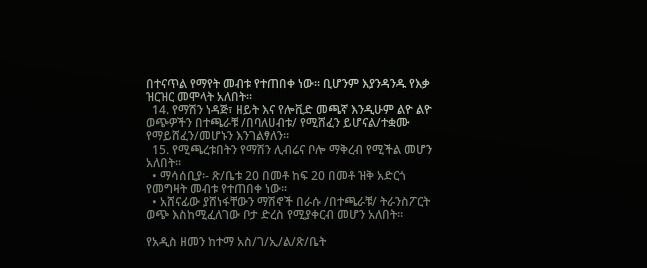በተናጥል የማየት መብቱ የተጠበቀ ነው፡፡ ቢሆንም እያንዳንዱ የእቃ ዝርዝር መሞላት አለበት፡፡
  14. የማሽን ነዳጅ፣ ዘይት እና የሎቪድ መጫኛ እንዲሁም ልዮ ልዮ ወጭዎችን በተጫራቹ /በባለሀብቱ/ የሚሸፈን ይሆናል/ተቋሙ የማይሸፈን/መሆኑን እንገልፃለን፡፡
  15. የሚጫረቱበትን የማሽን ሊብሬና ቦሎ ማቅረብ የሚችል መሆን አለበት፡፡
  • ማሳሰቢያ፡- ጽ/ቤቱ 20 በመቶ ከፍ 20 በመቶ ዝቅ አድርጎ የመግዛት መብቱ የተጠበቀ ነው፡፡
  • አሸናፊው ያሸነፋቸውን ማሽኖች በራሱ /በተጫራቹ/ ትራንስፖርት ወጭ እስከሚፈለገው ቦታ ድረስ የሚያቀርብ መሆን አለበት፡፡

የአዲስ ዘመን ከተማ አስ/ገ/ኢ/ል/ጽ/ቤት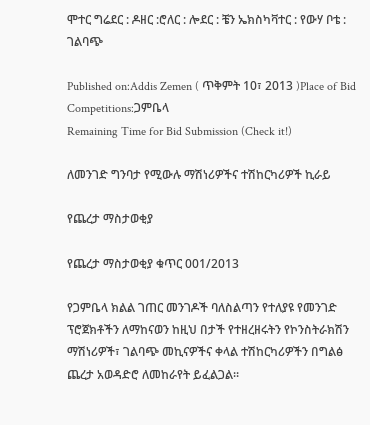ሞተር ግሬደር : ዶዘር :ሮለር : ሎደር : ቼን ኤክስካቫተር : የውሃ ቦቴ : ገልባጭ

Published on:Addis Zemen ( ጥቅምት 10፣ 2013 )Place of Bid Competitions:ጋምቤላ
Remaining Time for Bid Submission (Check it!)

ለመንገድ ግንባታ የሚውሉ ማሽነሪዎችና ተሽከርካሪዎች ኪራይ

የጨረታ ማስታወቂያ

የጨረታ ማስታወቂያ ቁጥር 001/2013

የጋምቤላ ክልል ገጠር መንገዶች ባለስልጣን የተለያዩ የመንገድ ፕሮጀክቶችን ለማከናወን ከዚህ በታች የተዘረዘሩትን የኮንስትራክሽን ማሽነሪዎች፣ ገልባጭ መኪናዎችና ቀላል ተሽከርካሪዎችን በግልፅ ጨረታ አወዳድሮ ለመከራየት ይፈልጋል፡፡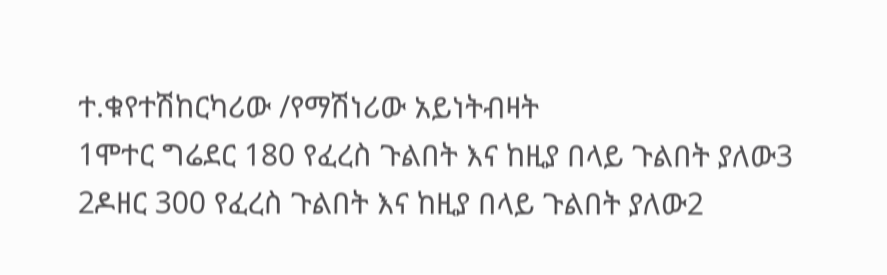ተ.ቁየተሽከርካሪው /የማሽነሪው አይነትብዛት
1ሞተር ግሬደር 180 የፈረስ ጉልበት እና ከዚያ በላይ ጉልበት ያለው3
2ዶዘር 300 የፈረስ ጉልበት እና ከዚያ በላይ ጉልበት ያለው2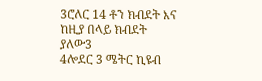3ሮለር 14 ቶን ክብደት እና ከዚያ በላይ ክብደት ያለው3
4ሎደር 3 ሜትር ኪዩብ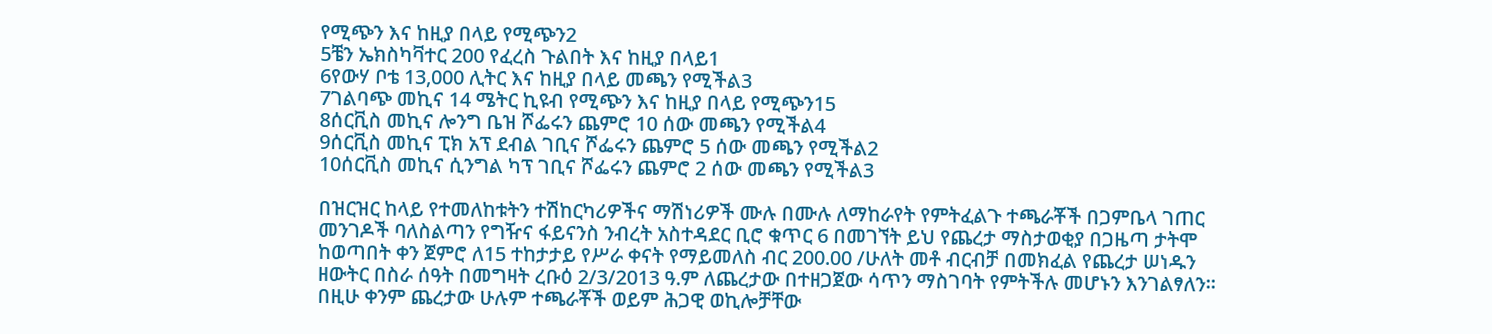የሚጭን እና ከዚያ በላይ የሚጭን2
5ቼን ኤክስካቫተር 200 የፈረስ ጉልበት እና ከዚያ በላይ1
6የውሃ ቦቴ 13,000 ሊትር እና ከዚያ በላይ መጫን የሚችል3
7ገልባጭ መኪና 14 ሜትር ኪዩብ የሚጭን እና ከዚያ በላይ የሚጭን15
8ሰርቪስ መኪና ሎንግ ቤዝ ሾፌሩን ጨምሮ 10 ሰው መጫን የሚችል4
9ሰርቪስ መኪና ፒክ አፕ ደብል ገቢና ሾፌሩን ጨምሮ 5 ሰው መጫን የሚችል2
10ሰርቪስ መኪና ሲንግል ካፕ ገቢና ሾፌሩን ጨምሮ 2 ሰው መጫን የሚችል3

በዝርዝር ከላይ የተመለከቱትን ተሽከርካሪዎችና ማሽነሪዎች ሙሉ በሙሉ ለማከራየት የምትፈልጉ ተጫራቾች በጋምቤላ ገጠር መንገዶች ባለስልጣን የግዥና ፋይናንስ ንብረት አስተዳደር ቢሮ ቁጥር 6 በመገኘት ይህ የጨረታ ማስታወቂያ በጋዜጣ ታትሞ ከወጣበት ቀን ጀምሮ ለ15 ተከታታይ የሥራ ቀናት የማይመለስ ብር 200.00 /ሁለት መቶ ብርብቻ በመክፈል የጨረታ ሠነዱን ዘውትር በስራ ሰዓት በመግዛት ረቡዕ 2/3/2013 ዓ.ም ለጨረታው በተዘጋጀው ሳጥን ማስገባት የምትችሉ መሆኑን እንገልፃለን፡፡ በዚሁ ቀንም ጨረታው ሁሉም ተጫራቾች ወይም ሕጋዊ ወኪሎቻቸው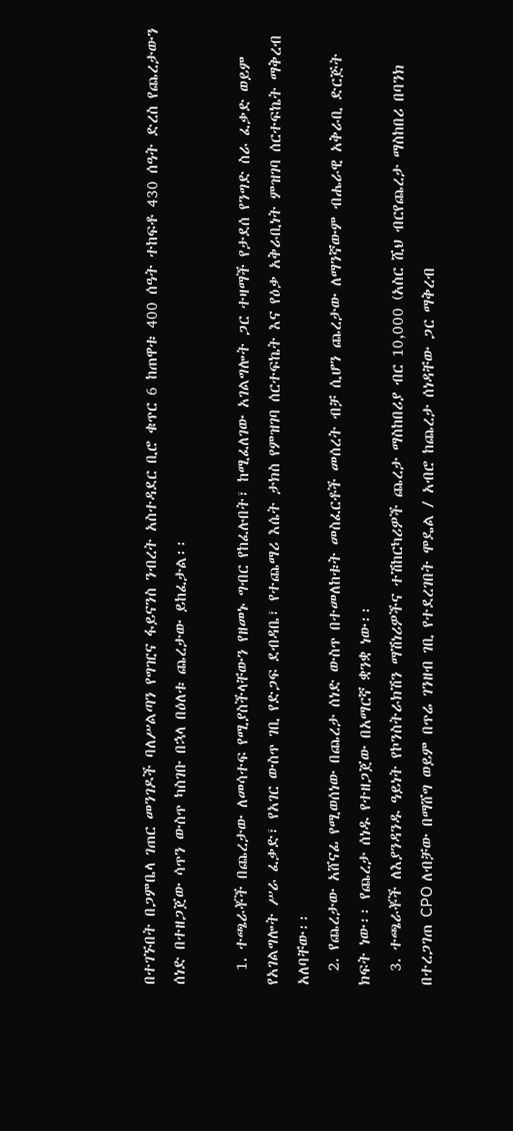በተገኙበት በጋምቤላ ገጠር መንገዶች ባለሥልጣን የግዢና ፋይናንስ ንብረት አስተዳደር ቢሮ ቁጥር 6 ከጠዋቱ 400 ሰዓት ተከፍቶ 430 ሰዓት ድረስ የጨረታውን ሰነድ በተዘጋጀው ሳጥን ውስጥ ካስገቡ በኋላ በዕለቱ ጨረታው ይከፈታል፡፡

  1. ተጫራቾች በጨረታው ለመሳተፍ የሚያስችላቸውን የዘመኑ ግብር የከፈሉበት፣ ከሚፈለገው አገልግሎት ጋር ተዛማች የታደሰ የንግድ ስራ ፈቃድ ወይም የአገልግሎት ሥራ ፈቃድ፣ የአገር ውስጥ ገቢ የድጋፍ ደብዳቤ፣ የተጨማሪ እሴት ታክስ የምዝገባ ሰርተፍኬት እና የዕቃ አቅራቢነት ምዝገባ ሰርተፍኬት ማቅረብ አለባቸው፡፡
  2. የጨረታው አሸናፊ የሚወሰነው በጨረታ ሰነድ ውስጥ በተመለከቱት መስፈርቶች መሰረት ብቻ ሲሆን ጨረታው ለማንኛውም ብሔራዊ አቅራቢ ድርጅት ክፍት ነው፡፡ የጨረታ ሰነዱ የተዘጋጀው በአማርኛ ቋንቋ ነው፡፡
  3. ተጫራቾች ለእያንዳንዱ ዓይነት የኮንስትራክሽን ማሽነሪዎችና ተሽከርካሪዎች ጨረታ ማስከበሪያ ብር 10,000 (አስር ሺህ ብርየጨረታ ማስከበሪ በባንክ በተረጋገጠ CPO ለብቻው በማሸግ ወይም በጥሬ ገንዘብ ገቢ የተደረገበት ሞዴል / አብሮ ከጨረታ ሰነዳቸው ጋር ማቅረብ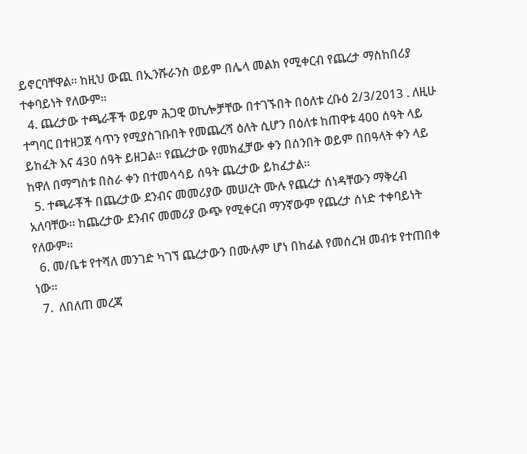ይኖርባቸዋል፡፡ ከዚህ ውጪ በኢንሹራንስ ወይም በሌላ መልክ የሚቀርብ የጨረታ ማስከበሪያ ተቀባይነት የለውም፡፡
  4. ጨረታው ተጫራቾች ወይም ሕጋዊ ወኪሎቻቸው በተገኙበት በዕለቱ ረቡዕ 2/3/2013 . ለዚሁ ተግባር በተዘጋጀ ሳጥን የሚያስገቡበት የመጨረሻ ዕለት ሲሆን በዕለቱ ከጠዋቱ 400 ሰዓት ላይ ይከፈት እና 430 ሰዓት ይዘጋል፡፡ የጨረታው የመክፈቻው ቀን በሰንበት ወይም በበዓላት ቀን ላይ ከዋለ በማግስቱ በስራ ቀን በተመሳሳይ ሰዓት ጨረታው ይከፈታል፡፡
  5. ተጫራቾች በጨረታው ደንብና መመሪያው መሠረት ሙሉ የጨረታ ሰነዳቸውን ማቅረብ አለባቸው፡፡ ከጨረታው ደንብና መመሪያ ውጭ የሚቀርብ ማንኛውም የጨረታ ሰነድ ተቀባይነት የለውም፡፡
  6. መ/ቤቱ የተሻለ መንገድ ካገኘ ጨረታውን በሙሉም ሆነ በከፊል የመሰረዝ መብቱ የተጠበቀ ነው፡፡
  7.  ለበለጠ መረጃ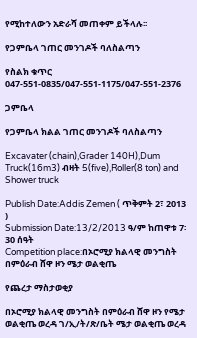የሚከተለውን አድራሻ መጠቀም ይችላሉ፡፡

የጋምቤላ ገጠር መንገዶች ባለስልጣን

የስልክ ቁጥር 047-551-0835/047-551-1175/047-551-2376

ጋምቤላ

የጋምቤላ ክልል ገጠር መንገዶች ባለስልጣን

Excavater (chain),Grader 140H),Dum Truck(16m3) ብዛት 5(five),Roller(8 ton) and Shower truck

Publish Date:Addis Zemen ( ጥቅምት 2፣ 2013 )
Submission Date:13/2/2013 ዓ/ም ከጠዋቱ 7፡30 ሰዓት
Competition place:በኦሮሚያ ክልላዊ መንግስት በምዕራብ ሸዋ ዞን ሜታ ወልቂጤ

የጨረታ ማስታወቂያ

በኦሮሚያ ክልላዊ መንግስት በምዕራብ ሸዋ ዞን የሜታ ወልቂጤ ወረዳ ገ/ኢ/ት/ጽ/ቤት ሜታ ወልቂጤ ወረዳ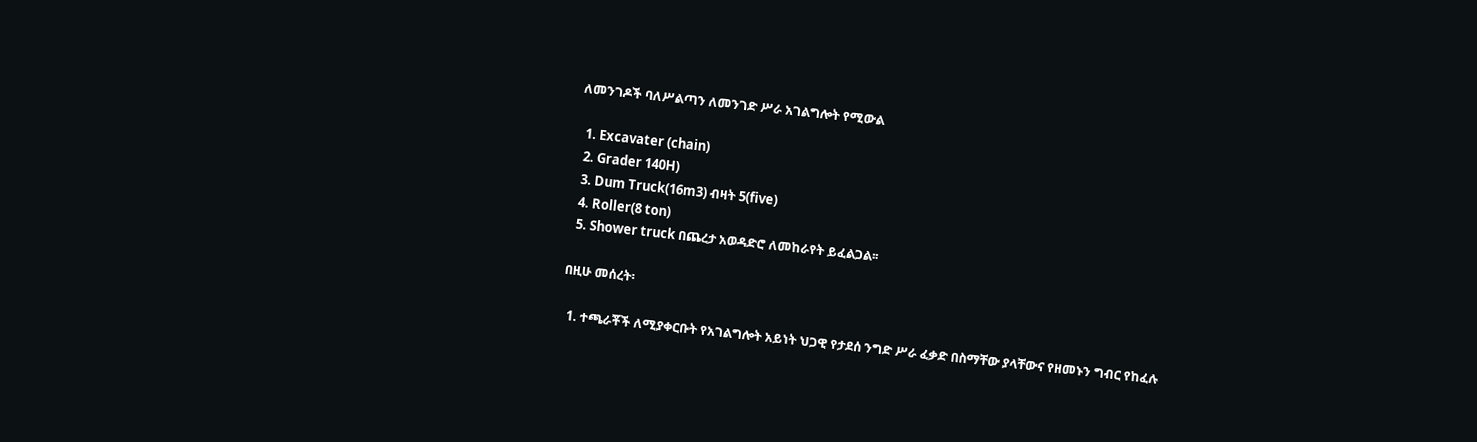ለመንገዶች ባለሥልጣን ለመንገድ ሥራ አገልግሎት የሚውል

  1. Excavater (chain)
  2. Grader 140H)
  3. Dum Truck(16m3) ብዛት 5(five)
  4. Roller(8 ton)
  5. Shower truck በጨረታ አወዳድሮ ለመከራየት ይፈልጋል፡፡

በዚሁ መሰረት፡

  1. ተጫራቾች ለሚያቀርቡት የአገልግሎት አይነት ህጋዊ የታደሰ ንግድ ሥራ ፈቃድ በስማቸው ያላቸውና የዘመኑን ግብር የከፈሉ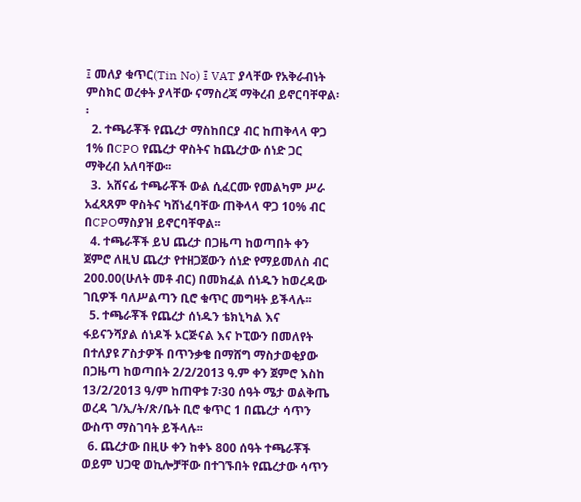፤ መለያ ቁጥር(Tin No) ፤ VAT ያላቸው የአቅራብነት ምስክር ወረቀት ያላቸው ናማስረጃ ማቅረብ ይኖርባቸዋል፡፡
  2. ተጫራቾች የጨረታ ማስከበርያ ብር ከጠቅላላ ዋጋ 1% በCPO የጨረታ ዋስትና ከጨረታው ሰነድ ጋር ማቅረብ አለባቸው፡፡
  3.  አሸናፊ ተጫራቾች ውል ሲፈርሙ የመልካም ሥራ አፈጻጸም ዋስትና ካሸነፈባቸው ጠቅላላ ዋጋ 10% ብር በCPOማስያዝ ይኖርባቸዋል፡፡
  4. ተጫራቾች ይህ ጨረታ በጋዜጣ ከወጣበት ቀን ጀምሮ ለዚህ ጨረታ የተዘጋጀውን ሰነድ የማይመለስ ብር 200.00(ሁለት መቶ ብር) በመክፈል ሰነዱን ከወረዳው ገቢዎች ባለሥልጣን ቢሮ ቁጥር መግዛት ይችላሉ፡፡
  5. ተጫራቾች የጨረታ ሰነዱን ቴክኒካል እና ፋይናንሻያል ሰነዶች ኦርጅናል እና ኮፒውን በመለየት በተለያዩ ፖስታዎች በጥንቃቄ በማሸግ ማስታወቂያው በጋዜጣ ከወጣበት 2/2/2013 ዓ.ም ቀን ጀምሮ እስከ 13/2/2013 ዓ/ም ከጠዋቱ 7፡30 ሰዓት ሜታ ወልቅጤ ወረዳ ገ/ኢ/ት/ጽ/ቤት ቢሮ ቁጥር 1 በጨረታ ሳጥን ውስጥ ማስገባት ይችላሉ፡፡
  6. ጨረታው በዚሁ ቀን ከቀኑ 800 ሰዓት ተጫራቾች ወይም ህጋዊ ወኪሎቻቸው በተገኙበት የጨረታው ሳጥን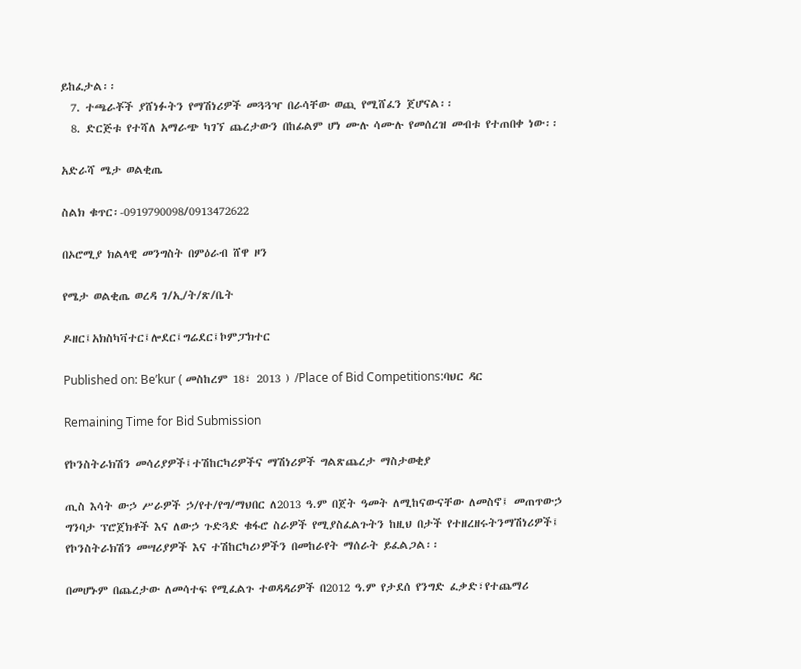ይከፈታል፡፡
  7. ተጫራቾች ያሸነፉትን የማሽነሪዎች መጓጓዣ በራሳቸው ወጪ የሚሸፈን ጀሆናል፡፡
  8. ድርጅቱ የተሻለ አማራጭ ካገኘ ጨረታውን በከፊልም ሆነ ሙሉ ሳሙሉ የመሰረዝ መብቱ የተጠበቀ ነው፡፡

አድራሻ ሜታ ወልቂጤ

ስልክ ቁጥር፡-0919790098/0913472622

በኦሮሚያ ክልላዊ መንግስት በምዕራብ ሸዋ ዞን

የሜታ ወልቂጤ ወረዳ ገ/ኢ/ት/ጽ/ቤት

ዶዘር፤አክስካቫተር፤ሎደር፤ግሬደር፤ኮምፓክተር

Published on: Be’kur ( መስከረም 18፣ 2013 ) /Place of Bid Competitions:ባህር ዳር

Remaining Time for Bid Submission

የኮንስትራክሽን መሳሪያዎች፤ተሽከርካሪዎችና ማሽነሪዎች ግልጽጨረታ ማስታወቂያ

ጢስ እሳት ውኃ ሥራዎች ኃ/የተ/የግ/ማህበር ለ2013 ዓ.ም በጀት ዓመት ለሚከናውናቸው ለመስኖ፤ መጠጥውኃ ግንባታ ፕሮጀክቶች እና ለውኃ ጉድጓድ ቁፋሮ ስራዎች የሚያስፈልጉትን ከዚህ በታች የተዘረዘሩትንማሽነሪዎች፤ የኮንስትራክሽን መሣሪያዎች እና ተሽከርካሪ›ዎችን በመከራየት ማሰራት ይፈልጋል፡፡

በመሆኑም በጨረታው ለመሳተፍ የሚፈልጉ ተወዳዳሪዎች በ2012 ዓ.ም የታደሰ የንግድ ፈቃድ፣የተጨማሪ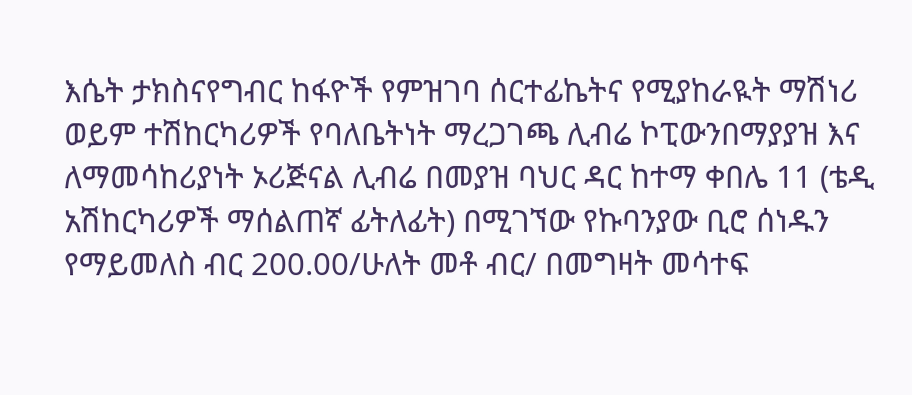እሴት ታክስናየግብር ከፋዮች የምዝገባ ሰርተፊኬትና የሚያከራዪት ማሽነሪ ወይም ተሽከርካሪዎች የባለቤትነት ማረጋገጫ ሊብሬ ኮፒውንበማያያዝ እና ለማመሳከሪያነት ኦሪጅናል ሊብሬ በመያዝ ባህር ዳር ከተማ ቀበሌ 11 (ቴዲ አሽከርካሪዎች ማሰልጠኛ ፊትለፊት) በሚገኘው የኩባንያው ቢሮ ሰነዱን የማይመለስ ብር 200.00/ሁለት መቶ ብር/ በመግዛት መሳተፍ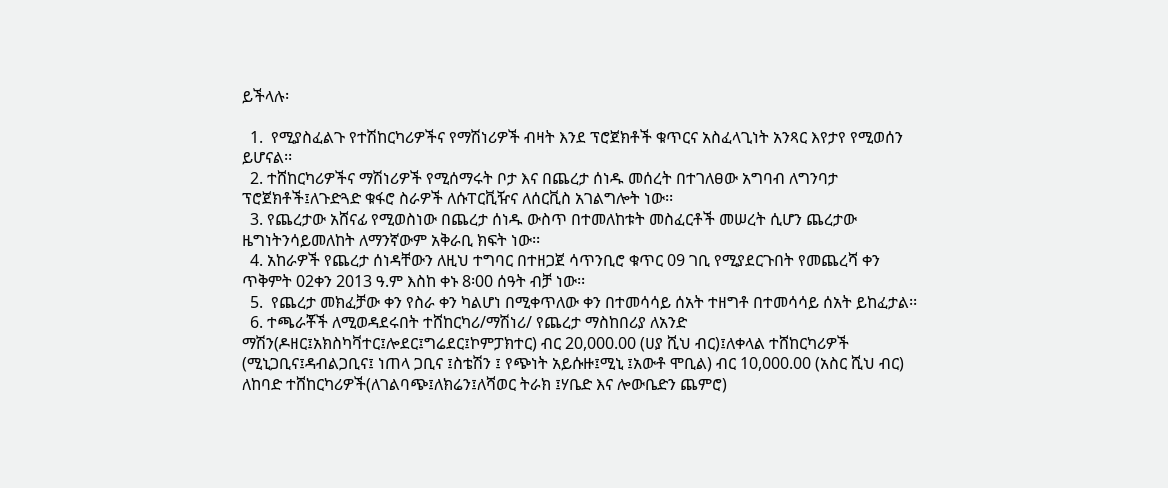ይችላሉ፡

  1.  የሚያስፈልጉ የተሽከርካሪዎችና የማሽነሪዎች ብዛት እንደ ፕሮጀክቶች ቁጥርና አስፈላጊነት አንጻር እየታየ የሚወሰን ይሆናል፡፡
  2. ተሸከርካሪዎችና ማሽነሪዎች የሚሰማሩት ቦታ እና በጨረታ ሰነዱ መሰረት በተገለፀው አግባብ ለግንባታ ፕሮጀክቶች፤ለጉድጓድ ቁፋሮ ስራዎች ለሱፐርቪዥና ለሰርቪስ አገልግሎት ነው፡፡
  3. የጨረታው አሸናፊ የሚወስነው በጨረታ ሰነዱ ውስጥ በተመለከቱት መስፈርቶች መሠረት ሲሆን ጨረታው ዜግነትንሳይመለከት ለማንኛውም አቅራቢ ክፍት ነው፡፡
  4. አከራዎች የጨረታ ሰነዳቸውን ለዚህ ተግባር በተዘጋጀ ሳጥንቢሮ ቁጥር 09 ገቢ የሚያደርጉበት የመጨረሻ ቀን ጥቅምት 02ቀን 2013 ዓ.ም እስከ ቀኑ 8፡00 ሰዓት ብቻ ነው፡፡
  5.  የጨረታ መክፈቻው ቀን የስራ ቀን ካልሆነ በሚቀጥለው ቀን በተመሳሳይ ሰአት ተዘግቶ በተመሳሳይ ሰአት ይከፈታል፡፡
  6. ተጫራቾች ለሚወዳደሩበት ተሸከርካሪ/ማሽነሪ/ የጨረታ ማስከበሪያ ለአንድ ማሽን(ዶዘር፤አክስካቫተር፤ሎደር፤ግሬደር፤ኮምፓክተር) ብር 20,000.00 (ሀያ ሺህ ብር)፤ለቀላል ተሸከርካሪዎች (ሚኒጋቢና፤ዳብልጋቢና፤ ነጠላ ጋቢና ፤ስቴሽን ፤ የጭነት አይሱዙ፤ሚኒ ፤አውቶ ሞቢል) ብር 10,000.00 (አስር ሺህ ብር) ለከባድ ተሸከርካሪዎች(ለገልባጭ፤ለክሬን፤ለሻወር ትራክ ፤ሃቤድ እና ሎውቤድን ጨምሮ)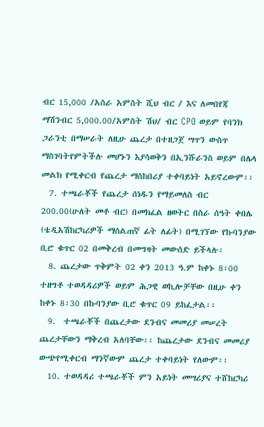ብር 15,000 /አስራ አምስት ሺህ ብር / እና ለመበየጃ ማሽንብር 5,000.00/አምስት ሽህ/ ብር CPO ወይም የባንክ ጋራንቲ በማሠራት ለዚሁ ጨረታ በተዘጋጀ ሣጥን ውስጥ ማስገባትየምትችሉ መሆኑን እያሳወቅን በኢንሹራንስ ወይም በሌላ መልክ የሚቀርብ የጨረታ ማስከበሪያ ተቀባይነት አይኖረውም፡፡
  7. ተጫራቾች የጨረታ ሰነዱን የማይመለስ ብር 200.00(ሁለት መቶ ብር) በመክፈል ዘወትር በስራ ሰዓት ቀበሌ (ቴዲአሽከርካሪዎች ማሰልጠኛ ፊት ለፊት) በሚገኘው የኩባንያው ቢሮ ቁጥር 02 በመቅረብ በመግዛት መውሰድ ይችላሉ፡
  8. ጨረታው ጥቅምት 02 ቀን 2013 ዓ.ም ከቀኑ 8፡00 ተዘግቶ ተወዳዳሪዎች ወይም ሕጋዊ ወኪሎቻቸው በዚሁ ቀን ከቀኑ 8፡30 በኩባንያው ቢሮ ቁጥር 09 ይከፈታል፡፡
  9.  ተጫራቾች በጨረታው ደንብና መመሪያ መሠረት ጨረታቸውን ማቅረብ አለባቸው፡፡ ከጨረታው ደንብና መመሪያ ውጭየሚቀርብ ማንኛውም ጨረታ ተቀባይነት የለውም፡፡
  10. ተወዳዳሪ ተጫራቾች ምን አይነት መሣሪያና ተሸከርካሪ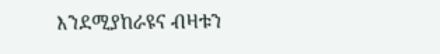እንደሚያከራዩና ብዛቱን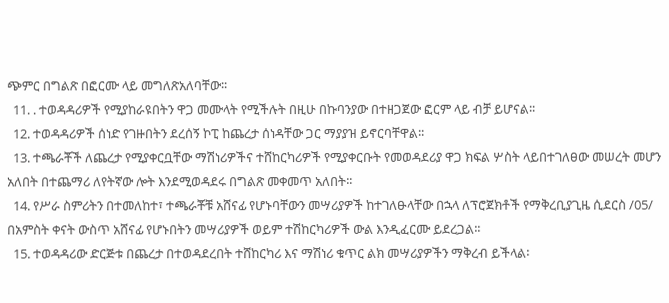ጭምር በግልጽ በፎርሙ ላይ መግለጽአለባቸው፡፡
  11. . ተወዳዳሪዎች የሚያከራዩበትን ዋጋ መሙላት የሚችሉት በዚሁ በኩባንያው በተዘጋጀው ፎርም ላይ ብቻ ይሆናል፡፡
  12. ተወዳዳሪዎች ሰነድ የገዙበትን ደረሰኝ ኮፒ ከጨረታ ሰነዳቸው ጋር ማያያዝ ይኖርባቸዋል፡፡
  13. ተጫራቾች ለጨረታ የሚያቀርቧቸው ማሽነሪዎችና ተሸከርካሪዎች የሚያቀርቡት የመወዳደሪያ ዋጋ ክፍል ሦስት ላይበተገለፀው መሠረት መሆን አለበት በተጨማሪ ለየትኛው ሎት እንደሚወዳደሩ በግልጽ መቀመጥ አለበት፡፡
  14. የሥራ ስምሪትን በተመለከተ፣ ተጫራቾቹ አሸናፊ የሆኑባቸውን መሣሪያዎች ከተገለፁላቸው በኋላ ለፕሮጀክቶች የማቅረቢያጊዜ ሲደርስ /05/ በአምስት ቀናት ውስጥ አሸናፊ የሆኑበትን መሣሪያዎች ወይም ተሽከርካሪዎች ውል እንዲፈርሙ ይደረጋል፡፡
  15. ተወዳዳሪው ድርጅቱ በጨረታ በተወዳደረበት ተሸከርካሪ እና ማሽነሪ ቁጥር ልክ መሣሪያዎችን ማቅረብ ይችላል፡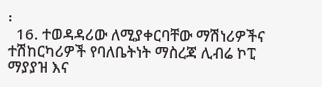፡
  16. ተወዳዳሪው ለሚያቀርባቸው ማሽነሪዎችና ተሽከርካሪዎች የባለቤትነት ማስረጃ ሊብሬ ኮፒ ማያያዝ እና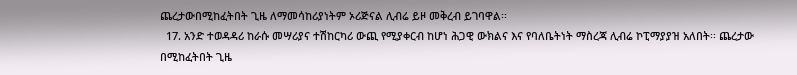ጨረታውበሚከፈትበት ጊዜ ለማመሳከሪያነትም ኦሪጅናል ሊብሬ ይዞ መቅረብ ይገባዋል፡፡
  17. አንድ ተወዳዳሪ ከራሱ መሣሪያና ተሽከርካሪ ውጪ የሚያቀርብ ከሆነ ሕጋዊ ውክልና እና የባለቤትነት ማስረጃ ሊብሬ ኮፒማያያዝ አለበት፡፡ ጨረታው በሚከፈትበት ጊዜ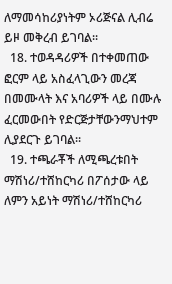ለማመሳከሪያነትም ኦሪጅናል ሊብሬ ይዞ መቅረብ ይገባል፡፡
  18. ተወዳዳሪዎች በተቀመጠው ፎርም ላይ አስፈላጊውን መረጃ በመሙላት እና አባሪዎች ላይ በሙሉ ፈርመውበት የድርጅታቸውንማህተም ሊያደርጉ ይገባል፡፡
  19. ተጫራቾች ለሚጫረቱበት ማሽነሪ/ተሸከርካሪ በፖሰታው ላይ ለምን አይነት ማሽነሪ/ተሸከርካሪ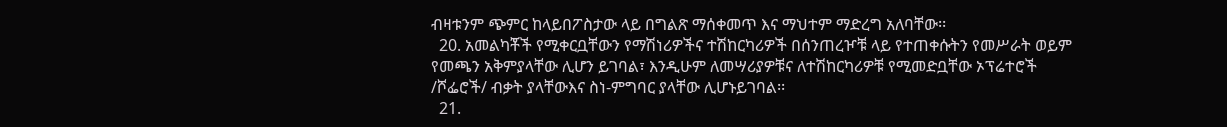ብዛቱንም ጭምር ከላይበፖስታው ላይ በግልጽ ማሰቀመጥ እና ማህተም ማድረግ አለባቸው፡፡
  20. አመልካቾች የሚቀርቧቸውን የማሽነሪዎችና ተሽከርካሪዎች በሰንጠረዦቹ ላይ የተጠቀሱትን የመሥራት ወይም የመጫን አቅምያላቸው ሊሆን ይገባል፣ እንዲሁም ለመሣሪያዎቹና ለተሽከርካሪዎቹ የሚመድቧቸው ኦፕሬተሮች /ሾፌሮች/ ብቃት ያላቸውእና ስነ-ምግባር ያላቸው ሊሆኑይገባል፡፡
  21.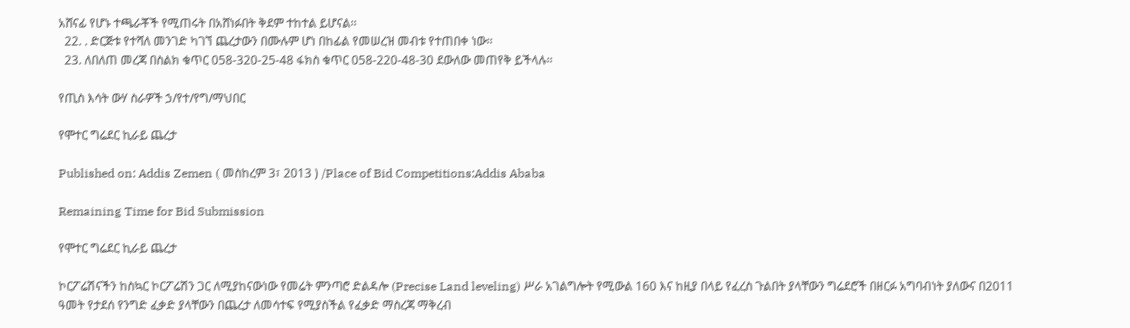አሸናፊ የሆኑ ተጫራቾች የሚጠሩት በአሸነፉበት ቅደም ተከተል ይሆናል፡፡
  22. . ድርጅቱ የተሻለ መንገድ ካገኘ ጨረታውን በሙሉም ሆነ በከፊል የመሠረዝ መብቱ የተጠበቀ ነው፡፡
  23. ለበለጠ መረጃ በስልክ ቁጥር 058-320-25-48 ፋክስ ቁጥር 058-220-48-30 ደውለው መጠየቅ ይችላሉ፡፡

የጢስ እሳት ውሃ ስራዎች ኃ/የተ/የግ/ማህበር

የሞተር ግሬደር ኪራይ ጨረታ

Published on: Addis Zemen ( መስከረም 3፣ 2013 ) /Place of Bid Competitions:Addis Ababa

Remaining Time for Bid Submission

የሞተር ግሬደር ኪራይ ጨረታ

ኮርፖሬሽናችን ከስኳር ኮርፖሬሽን ጋር ለሚያከናውነው የመሬት ምንጣሮ ድልዳሎ (Precise Land leveling) ሥራ አገልግሎት የሚውል 160 እና ከዚያ በላይ የፈረስ ጉልበት ያላቸውን ግሬደሮች በዘርፉ አግባብነት ያለውና በ2011 ዓመት የታደሰ የንግድ ፈቃድ ያላቸውን በጨረታ ለመሳተፍ የሚያስችል የፈቃድ ማስረጃ ማቅረብ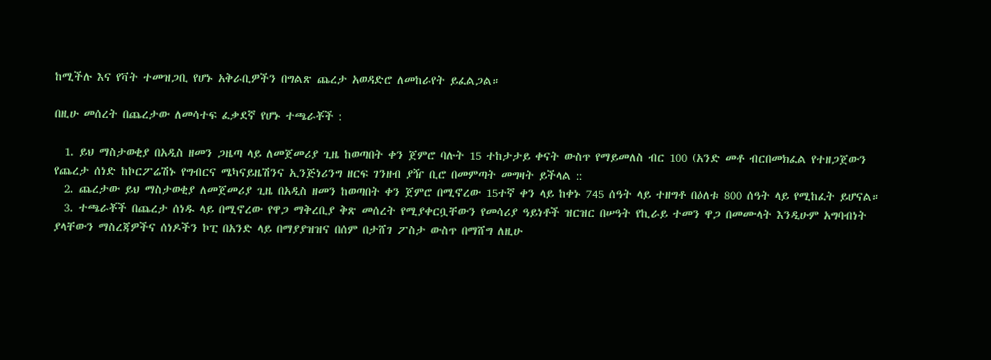ከሚችሉ እና የቫት ተመዝጋቢ የሆኑ አቅራቢዎችን በግልጽ ጨረታ አወዳድሮ ለመከራየት ይፈልጋል።

በዚሁ መሰረት በጨረታው ለመሳተፍ ፈቃደኛ የሆኑ ተጫራቾች :

  1. ይህ ማስታወቂያ በአዲስ ዘመን ጋዜጣ ላይ ለመጀመሪያ ጊዜ ከወጣበት ቀን ጀምሮ ባሉት 15 ተከታታይ ቀናት ውስጥ የማይመለስ ብር 100 (አንድ መቶ ብርበመክፈል የተዘጋጀውን የጨረታ ሰነድ ከኮርፖሬሽኑ የግብርና ሜካናይዜሽንና ኢንጅነሪንግ ዘርፍ ገንዘብ ያዥ ቢሮ በመምጣት መግዛት ይችላል ::
  2. ጨረታው ይህ ማስታወቂያ ለመጀመሪያ ጊዜ በአዲስ ዘመን ከወጣበት ቀን ጀምሮ በሚኖረው 15ተኛ ቀን ላይ ከቀኑ 745 ሰዓት ላይ ተዘግቶ በዕለቱ 800 ሰዓት ላይ የሚከፈት ይሆናል።
  3. ተጫራቾች በጨረታ ሰነዱ ላይ በሚኖረው የዋጋ ማቅረቢያ ቅጽ መሰረት የሚያቀርቧቸውን የመሳሪያ ዓይነቶች ዝርዝር በሠዓት የኪራይ ተመን ዋጋ በመሙላት እንዲሁም አግባብነት ያላቸውን ማስረጃዎችና ሰነዶችን ኮፒ በአንድ ላይ በማያያዝዝና በሰም በታሸገ ፖስታ ውስጥ በማሸግ ለዚሁ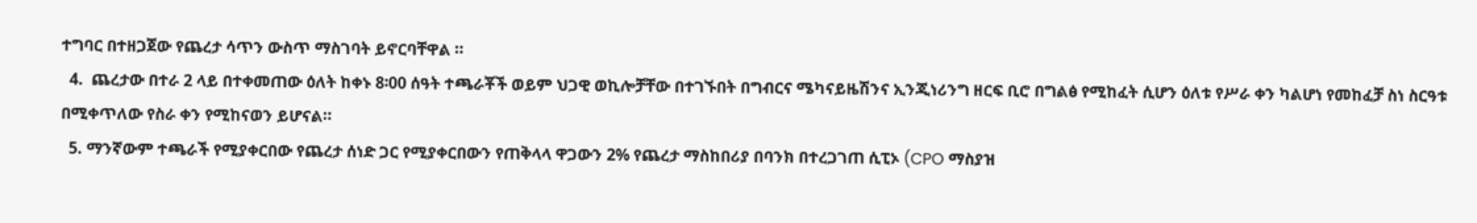ተግባር በተዘጋጀው የጨረታ ሳጥን ውስጥ ማስገባት ይኖርባቸዋል ።
  4.  ጨረታው በተራ 2 ላይ በተቀመጠው ዕለት ከቀኑ 8፡00 ሰዓት ተጫራቾች ወይም ህጋዊ ወኪሎቻቸው በተገኙበት በግብርና ሜካናይዜሽንና ኢንጂነሪንግ ዘርፍ ቢሮ በግልፅ የሚከፈት ሲሆን ዕለቱ የሥራ ቀን ካልሆነ የመከፈቻ ስነ ስርዓቱ በሚቀጥለው የስራ ቀን የሚከናወን ይሆናል።
  5. ማንኛውም ተጫራች የሚያቀርበው የጨረታ ሰነድ ጋር የሚያቀርበውን የጠቅላላ ዋጋውን 2% የጨረታ ማስከበሪያ በባንክ በተረጋገጠ ሲፒኦ (CPO ማስያዝ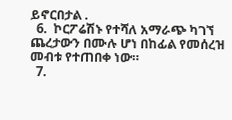ይኖርበታል .
  6.  ኮርፖሬሽኑ የተሻለ አማራጭ ካገኘ ጨረታውን በሙሉ ሆነ በከፊል የመሰረዝ መብቱ የተጠበቀ ነው።
  7.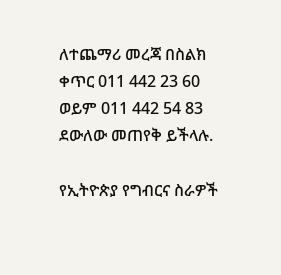ለተጨማሪ መረጃ በስልክ ቀጥር 011 442 23 60 ወይም 011 442 54 83 ደውለው መጠየቅ ይችላሉ.

የኢትዮጵያ የግብርና ስራዎች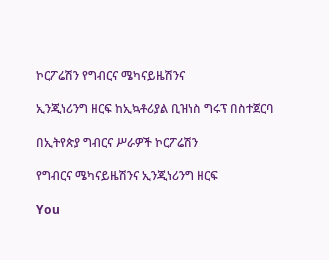ኮርፖሬሽን የግብርና ሜካናይዜሽንና

ኢንጂነሪንግ ዘርፍ ከኢኳቶሪያል ቢዝነስ ግሩፕ በስተጀርባ

በኢትየጵያ ግብርና ሥራዎች ኮርፖሬሽን

የግብርና ሜካናይዜሽንና ኢንጂነሪንግ ዘርፍ

You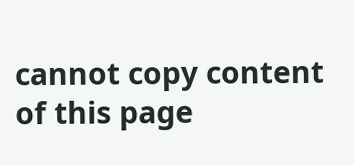cannot copy content of this page